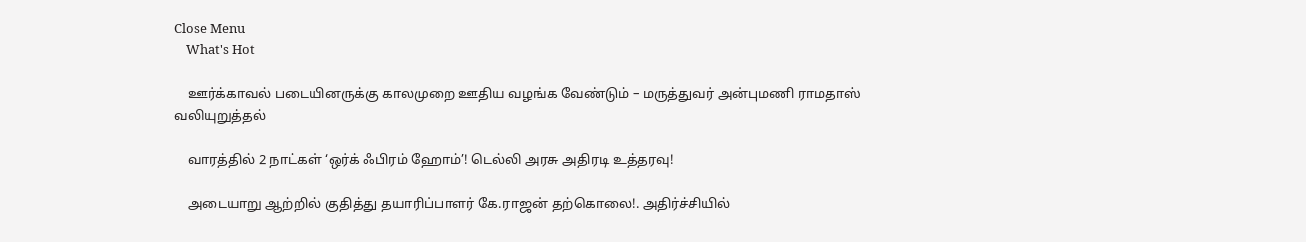Close Menu
    What's Hot

    ஊர்க்காவல் படையினருக்கு காலமுறை ஊதிய வழங்க வேண்டும் – மருத்துவர் அன்புமணி ராமதாஸ் வலியுறுத்தல்

    வாரத்தில் 2 நாட்கள் ‘ஒர்க் ஃபிரம் ஹோம்’! டெல்லி அரசு அதிரடி உத்தரவு!

    அடையாறு ஆற்றில் குதித்து தயாரிப்பாளர் கே.ராஜன் தற்கொலை!. அதிர்ச்சியில்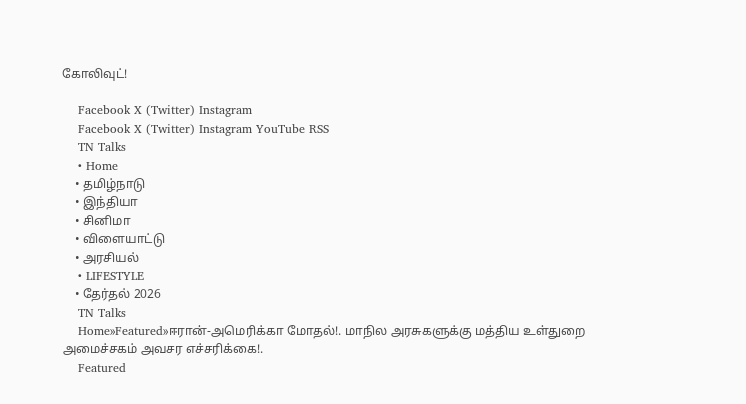கோலிவுட்!

    Facebook X (Twitter) Instagram
    Facebook X (Twitter) Instagram YouTube RSS
    TN Talks
    • Home
    • தமிழ்நாடு
    • இந்தியா
    • சினிமா
    • விளையாட்டு
    • அரசியல்
    • LIFESTYLE
    • தேர்தல் 2026
    TN Talks
    Home»Featured»ஈரான்-அமெரிக்கா மோதல்!. மாநில அரசுகளுக்கு மத்திய உள்துறை அமைச்சகம் அவசர எச்சரிக்கை!.
    Featured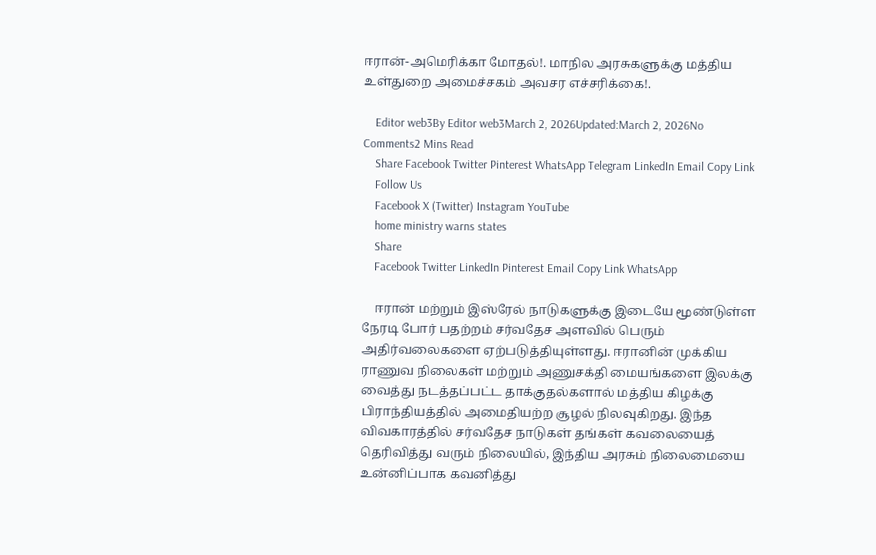ஈரான்-அமெரிக்கா மோதல்!. மாநில அரசுகளுக்கு மத்திய உள்துறை அமைச்சகம் அவசர எச்சரிக்கை!.

    Editor web3By Editor web3March 2, 2026Updated:March 2, 2026No Comments2 Mins Read
    Share Facebook Twitter Pinterest WhatsApp Telegram LinkedIn Email Copy Link
    Follow Us
    Facebook X (Twitter) Instagram YouTube
    home ministry warns states
    Share
    Facebook Twitter LinkedIn Pinterest Email Copy Link WhatsApp

    ஈரான் மற்றும் இஸ்ரேல் நாடுகளுக்கு இடையே மூண்டுள்ள நேரடி போர் பதற்றம் சர்வதேச அளவில் பெரும் அதிர்வலைகளை ஏற்படுத்தியுள்ளது. ஈரானின் முக்கிய ராணுவ நிலைகள் மற்றும் அணுசக்தி மையங்களை இலக்கு வைத்து நடத்தப்பட்ட தாக்குதல்களால் மத்திய கிழக்கு பிராந்தியத்தில் அமைதியற்ற சூழல் நிலவுகிறது. இந்த விவகாரத்தில் சர்வதேச நாடுகள் தங்கள் கவலையைத் தெரிவித்து வரும் நிலையில், இந்திய அரசும் நிலைமையை உன்னிப்பாக கவனித்து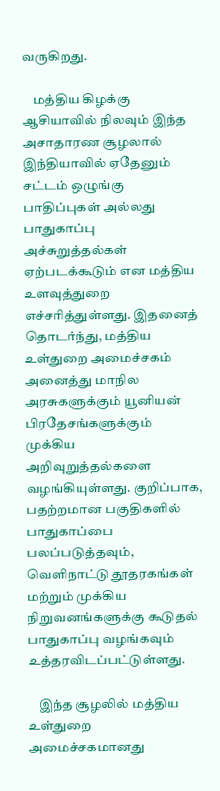வருகிறது.

    மத்திய கிழக்கு ஆசியாவில் நிலவும் இந்த அசாதாரண சூழலால் இந்தியாவில் ஏதேனும் சட்டம் ஒழுங்கு பாதிப்புகள் அல்லது பாதுகாப்பு அச்சுறுத்தல்கள் ஏற்படக்கூடும் என மத்திய உளவுத்துறை எச்சரித்துள்ளது. இதனைத் தொடர்ந்து, மத்திய உள்துறை அமைச்சகம் அனைத்து மாநில அரசுகளுக்கும் யூனியன் பிரதேசங்களுக்கும் முக்கிய அறிவுறுத்தல்களை வழங்கியுள்ளது. குறிப்பாக, பதற்றமான பகுதிகளில் பாதுகாப்பை பலப்படுத்தவும், வெளிநாட்டு தூதரகங்கள் மற்றும் முக்கிய நிறுவனங்களுக்கு கூடுதல் பாதுகாப்பு வழங்கவும் உத்தரவிடப்பட்டுள்ளது.

    இந்த சூழலில் மத்திய உள்துறை அமைச்சகமானது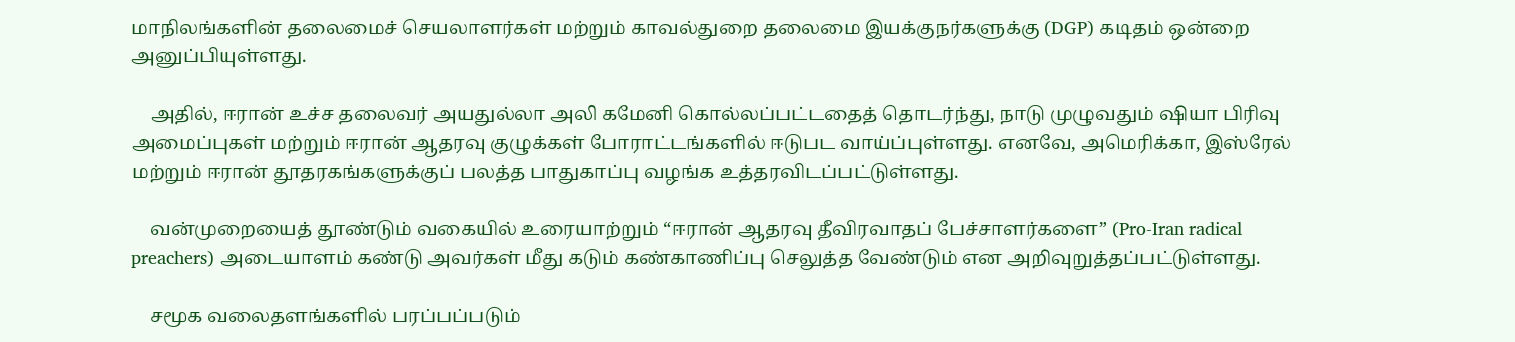மாநிலங்களின் தலைமைச் செயலாளர்கள் மற்றும் காவல்துறை தலைமை இயக்குநர்களுக்கு (DGP) கடிதம் ஒன்றை அனுப்பியுள்ளது.

    அதில், ஈரான் உச்ச தலைவர் அயதுல்லா அலி கமேனி கொல்லப்பட்டதைத் தொடர்ந்து, நாடு முழுவதும் ஷியா பிரிவு அமைப்புகள் மற்றும் ஈரான் ஆதரவு குழுக்கள் போராட்டங்களில் ஈடுபட வாய்ப்புள்ளது. எனவே, அமெரிக்கா, இஸ்ரேல் மற்றும் ஈரான் தூதரகங்களுக்குப் பலத்த பாதுகாப்பு வழங்க உத்தரவிடப்பட்டுள்ளது.

    வன்முறையைத் தூண்டும் வகையில் உரையாற்றும் “ஈரான் ஆதரவு தீவிரவாதப் பேச்சாளர்களை” (Pro-Iran radical preachers) அடையாளம் கண்டு அவர்கள் மீது கடும் கண்காணிப்பு செலுத்த வேண்டும் என அறிவுறுத்தப்பட்டுள்ளது.

    சமூக வலைதளங்களில் பரப்பப்படும்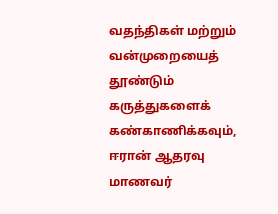வதந்திகள் மற்றும் வன்முறையைத் தூண்டும் கருத்துகளைக் கண்காணிக்கவும், ஈரான் ஆதரவு மாணவர்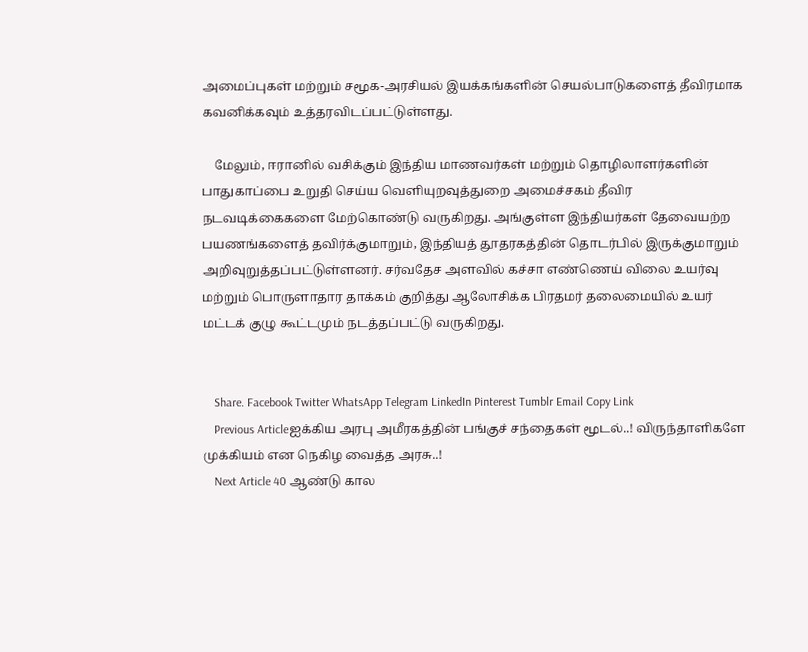அமைப்புகள் மற்றும் சமூக-அரசியல் இயக்கங்களின் செயல்பாடுகளைத் தீவிரமாக கவனிக்கவும் உத்தரவிடப்பட்டுள்ளது.

    மேலும், ஈரானில் வசிக்கும் இந்திய மாணவர்கள் மற்றும் தொழிலாளர்களின் பாதுகாப்பை உறுதி செய்ய வெளியுறவுத்துறை அமைச்சகம் தீவிர நடவடிக்கைகளை மேற்கொண்டு வருகிறது. அங்குள்ள இந்தியர்கள் தேவையற்ற பயணங்களைத் தவிர்க்குமாறும், இந்தியத் தூதரகத்தின் தொடர்பில் இருக்குமாறும் அறிவுறுத்தப்பட்டுள்ளனர். சர்வதேச அளவில் கச்சா எண்ணெய் விலை உயர்வு மற்றும் பொருளாதார தாக்கம் குறித்து ஆலோசிக்க பிரதமர் தலைமையில் உயர் மட்டக் குழு கூட்டமும் நடத்தப்பட்டு வருகிறது.


    Share. Facebook Twitter WhatsApp Telegram LinkedIn Pinterest Tumblr Email Copy Link
    Previous Articleஐக்கிய அரபு அமீரகத்தின் பங்குச் சந்தைகள் மூடல்..! விருந்தாளிகளே முக்கியம் என நெகிழ வைத்த அரசு..!
    Next Article 40 ஆண்டு கால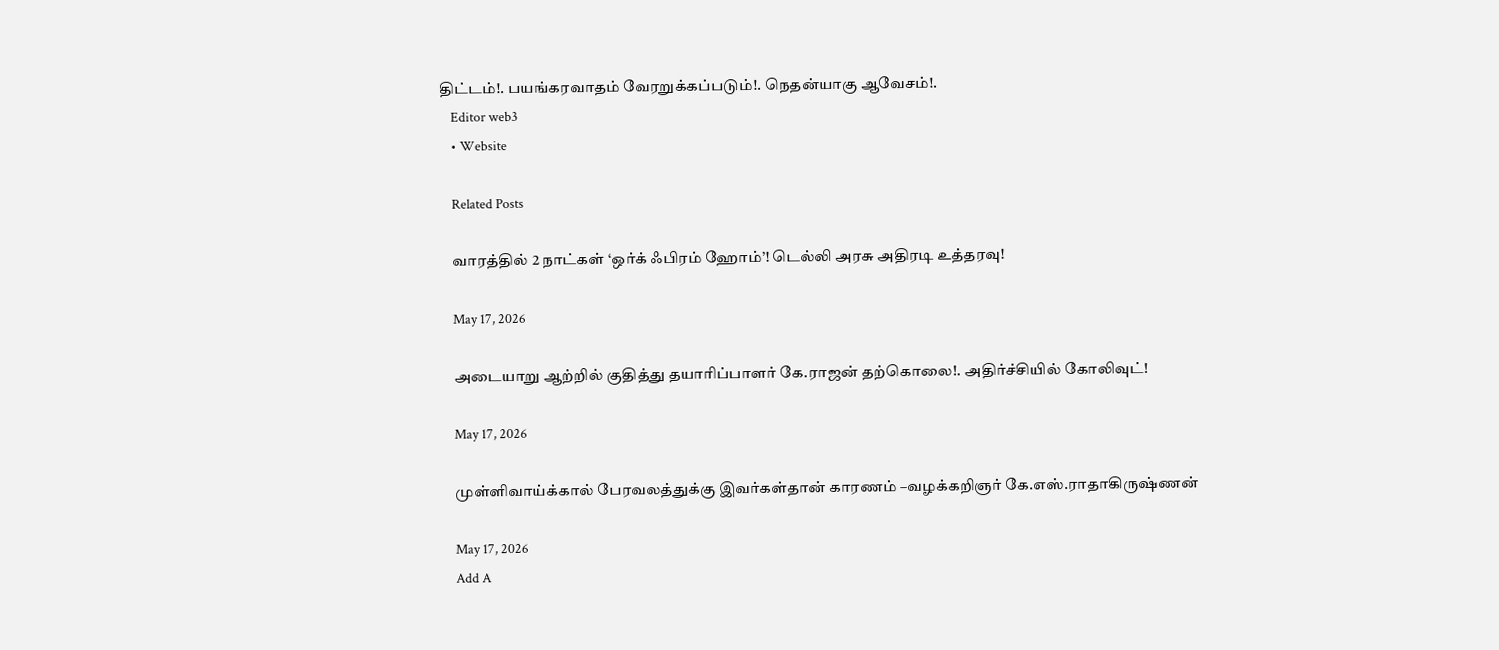திட்டம்!. பயங்கரவாதம் வேரறுக்கப்படும்!. நெதன்யாகு ஆவேசம்!.
    Editor web3
    • Website

    Related Posts

    வாரத்தில் 2 நாட்கள் ‘ஒர்க் ஃபிரம் ஹோம்’! டெல்லி அரசு அதிரடி உத்தரவு!

    May 17, 2026

    அடையாறு ஆற்றில் குதித்து தயாரிப்பாளர் கே.ராஜன் தற்கொலை!. அதிர்ச்சியில் கோலிவுட்!

    May 17, 2026

    முள்ளிவாய்க்கால் பேரவலத்துக்கு இவர்கள்தான் காரணம் –வழக்கறிஞர் கே.எஸ்.ராதாகிருஷ்ணன்

    May 17, 2026
    Add A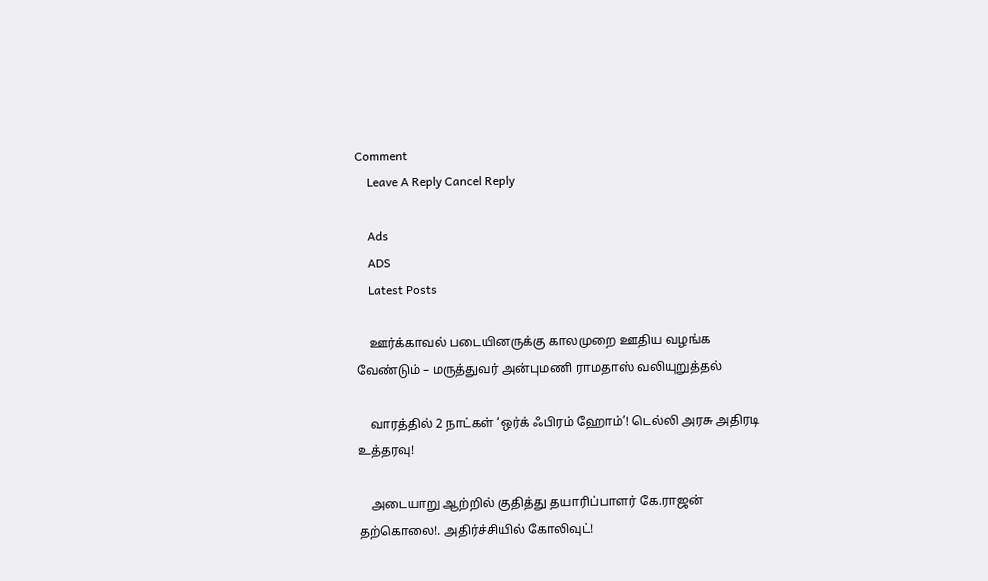Comment
    Leave A Reply Cancel Reply

    Ads
    ADS
    Latest Posts

    ஊர்க்காவல் படையினருக்கு காலமுறை ஊதிய வழங்க வேண்டும் – மருத்துவர் அன்புமணி ராமதாஸ் வலியுறுத்தல்

    வாரத்தில் 2 நாட்கள் ‘ஒர்க் ஃபிரம் ஹோம்’! டெல்லி அரசு அதிரடி உத்தரவு!

    அடையாறு ஆற்றில் குதித்து தயாரிப்பாளர் கே.ராஜன் தற்கொலை!. அதிர்ச்சியில் கோலிவுட்!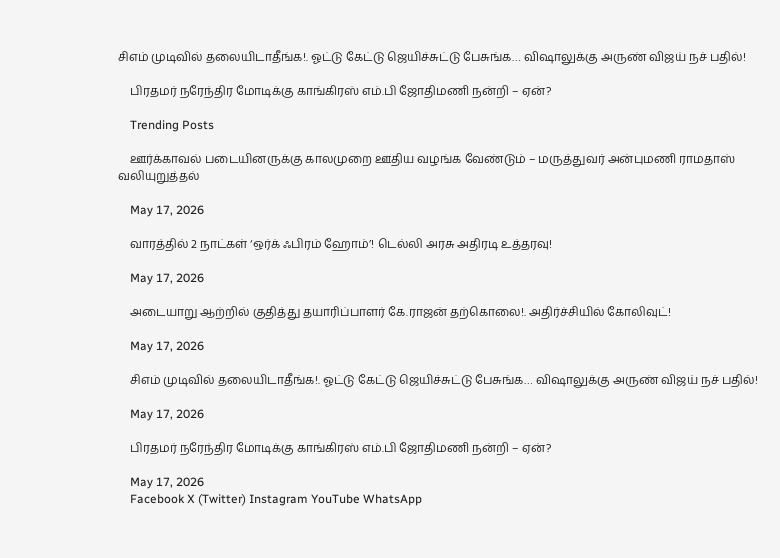சிஎம் முடிவில் தலையிடாதீங்க!. ஓட்டு கேட்டு ஜெயிச்சுட்டு பேசுங்க… விஷாலுக்கு அருண் விஜய் நச் பதில்!

    பிரதமர் நரேந்திர மோடிக்கு காங்கிரஸ் எம்.பி ஜோதிமணி நன்றி – ஏன்?

    Trending Posts

    ஊர்க்காவல் படையினருக்கு காலமுறை ஊதிய வழங்க வேண்டும் – மருத்துவர் அன்புமணி ராமதாஸ் வலியுறுத்தல்

    May 17, 2026

    வாரத்தில் 2 நாட்கள் ‘ஒர்க் ஃபிரம் ஹோம்’! டெல்லி அரசு அதிரடி உத்தரவு!

    May 17, 2026

    அடையாறு ஆற்றில் குதித்து தயாரிப்பாளர் கே.ராஜன் தற்கொலை!. அதிர்ச்சியில் கோலிவுட்!

    May 17, 2026

    சிஎம் முடிவில் தலையிடாதீங்க!. ஓட்டு கேட்டு ஜெயிச்சுட்டு பேசுங்க… விஷாலுக்கு அருண் விஜய் நச் பதில்!

    May 17, 2026

    பிரதமர் நரேந்திர மோடிக்கு காங்கிரஸ் எம்.பி ஜோதிமணி நன்றி – ஏன்?

    May 17, 2026
    Facebook X (Twitter) Instagram YouTube WhatsApp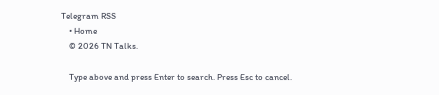Telegram RSS
    • Home
    © 2026 TN Talks.

    Type above and press Enter to search. Press Esc to cancel.